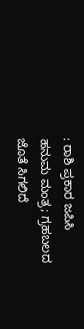: ರಾಶಿ ಪ್ರಕಾರ ಜಪಿಸಿ ಹನುಮ ಮಂತ್ರ; ಗ್ರಹಬಲದ ಜೊತೆ ಸಿಗಲಿದೆ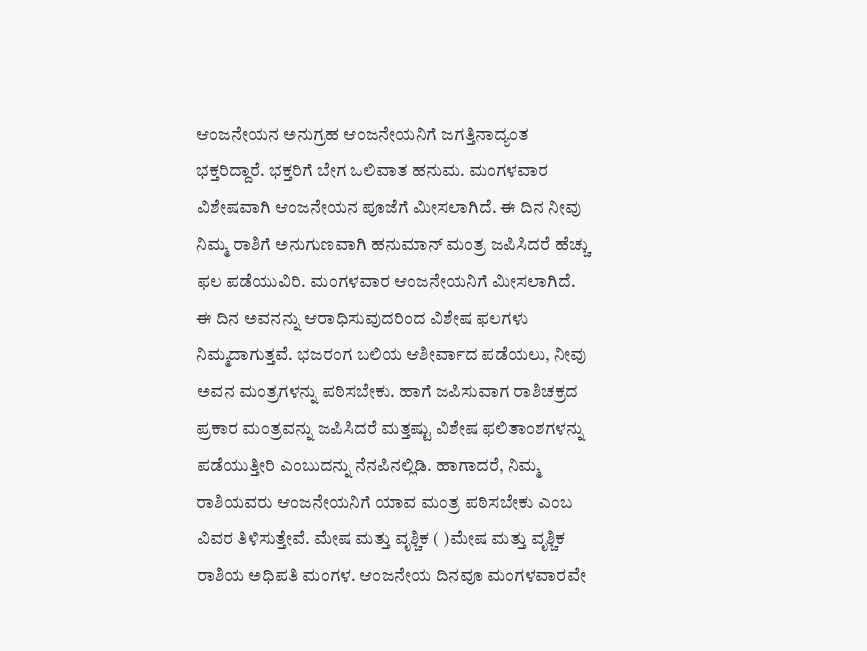ಆಂಜನೇಯನ ಅನುಗ್ರಹ ಆಂಜನೇಯನಿಗೆ ಜಗತ್ತಿನಾದ್ಯಂತ ಭಕ್ತರಿದ್ದಾರೆ. ಭಕ್ತರಿಗೆ ಬೇಗ ಒಲಿವಾತ ಹನುಮ. ಮಂಗಳವಾರ ವಿಶೇಷವಾಗಿ ಆಂಜನೇಯನ ಪೂಜೆಗೆ ಮೀಸಲಾಗಿದೆ. ಈ ದಿನ ನೀವು ನಿಮ್ಮ ರಾಶಿಗೆ ಅನುಗುಣವಾಗಿ ಹನುಮಾನ್ ಮಂತ್ರ ಜಪಿಸಿದರೆ ಹೆಚ್ಚು ಫಲ ಪಡೆಯುವಿರಿ. ಮಂಗಳವಾರ ಆಂಜನೇಯನಿಗೆ ಮೀಸಲಾಗಿದೆ. ಈ ದಿನ ಅವನನ್ನು ಆರಾಧಿಸುವುದರಿಂದ ವಿಶೇಷ ಫಲಗಳು ನಿಮ್ಮದಾಗುತ್ತವೆ. ಭಜರಂಗ ಬಲಿಯ ಆಶೀರ್ವಾದ ಪಡೆಯಲು, ನೀವು ಅವನ ಮಂತ್ರಗಳನ್ನು ಪಠಿಸಬೇಕು. ಹಾಗೆ ಜಪಿಸುವಾಗ ರಾಶಿಚಕ್ರದ ಪ್ರಕಾರ ಮಂತ್ರವನ್ನು ಜಪಿಸಿದರೆ ಮತ್ತಷ್ಟು ವಿಶೇಷ ಫಲಿತಾಂಶಗಳನ್ನು ಪಡೆಯುತ್ತೀರಿ ಎಂಬುದನ್ನು ನೆನಪಿನಲ್ಲಿಡಿ. ಹಾಗಾದರೆ, ನಿಮ್ಮ ರಾಶಿಯವರು ಆಂಜನೇಯನಿಗೆ ಯಾವ ಮಂತ್ರ ಪಠಿಸಬೇಕು ಎಂಬ ವಿವರ ತಿಳಿಸುತ್ತೇವೆ. ಮೇಷ ಮತ್ತು ವೃಶ್ಚಿಕ ( )ಮೇಷ ಮತ್ತು ವೃಶ್ಚಿಕ ರಾಶಿಯ ಅಧಿಪತಿ ಮಂಗಳ. ಆಂಜನೇಯ ದಿನವೂ ಮಂಗಳವಾರವೇ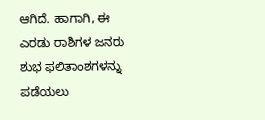ಆಗಿದೆ. ಹಾಗಾಗಿ, ಈ ಎರಡು ರಾಶಿಗಳ ಜನರು ಶುಭ ಫಲಿತಾಂಶಗಳನ್ನು ಪಡೆಯಲು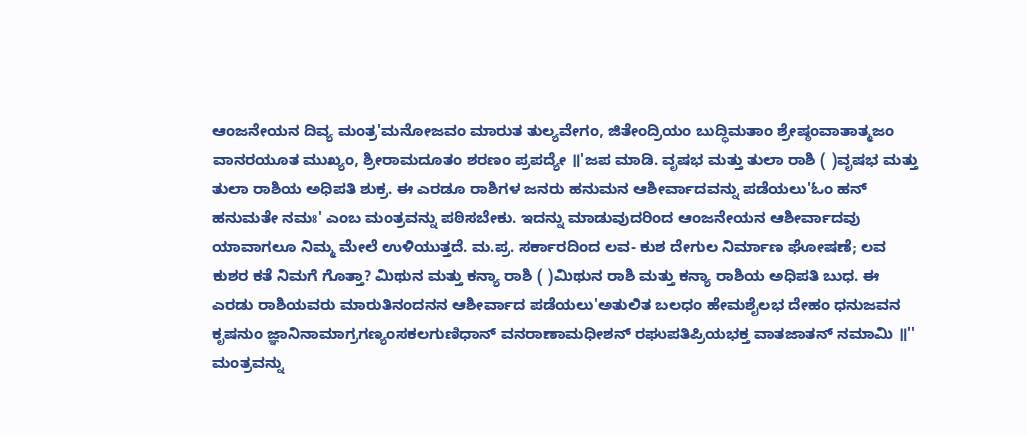ಆಂಜನೇಯನ ದಿವ್ಯ ಮಂತ್ರ'ಮನೋಜವಂ ಮಾರುತ ತುಲ್ಯವೇಗಂ, ಜಿತೇಂದ್ರಿಯಂ ಬುದ್ಧಿಮತಾಂ ಶ್ರೇಷ್ಠಂವಾತಾತ್ಮಜಂ ವಾನರಯೂತ ಮುಖ್ಯಂ, ಶ್ರೀರಾಮದೂತಂ ಶರಣಂ ಪ್ರಪದ್ಯೇ ॥'ಜಪ ಮಾಡಿ. ವೃಷಭ ಮತ್ತು ತುಲಾ ರಾಶಿ ( )ವೃಷಭ ಮತ್ತು ತುಲಾ ರಾಶಿಯ ಅಧಿಪತಿ ಶುಕ್ರ. ಈ ಎರಡೂ ರಾಶಿಗಳ ಜನರು ಹನುಮನ ಆಶೀರ್ವಾದವನ್ನು ಪಡೆಯಲು'ಓಂ ಹನ್ ಹನುಮತೇ ನಮಃ' ಎಂಬ ಮಂತ್ರವನ್ನು ಪಠಿಸಬೇಕು. ಇದನ್ನು ಮಾಡುವುದರಿಂದ ಆಂಜನೇಯನ ಆಶೀರ್ವಾದವು ಯಾವಾಗಲೂ ನಿಮ್ಮ ಮೇಲೆ ಉಳಿಯುತ್ತದೆ. ಮ.ಪ್ರ. ಸರ್ಕಾರದಿಂದ ಲವ- ಕುಶ ದೇಗುಲ ನಿರ್ಮಾಣ ಘೋಷಣೆ; ಲವ ಕುಶರ ಕತೆ ನಿಮಗೆ ಗೊತ್ತಾ? ಮಿಥುನ ಮತ್ತು ಕನ್ಯಾ ರಾಶಿ ( )ಮಿಥುನ ರಾಶಿ ಮತ್ತು ಕನ್ಯಾ ರಾಶಿಯ ಅಧಿಪತಿ ಬುಧ. ಈ ಎರಡು ರಾಶಿಯವರು ಮಾರುತಿನಂದನನ ಆಶೀರ್ವಾದ ಪಡೆಯಲು'ಅತುಲಿತ ಬಲಧಂ ಹೇಮಶೈಲಭ ದೇಹಂ ಧನುಜವನ ಕೃಷನುಂ ಜ್ಞಾನಿನಾಮಾಗ್ರಗಣ್ಯಂಸಕಲಗುಣಿಧಾನ್ ವನರಾಣಾಮಧೀಶನ್ ರಘುಪತಿಪ್ರಿಯಭಕ್ತ ವಾತಜಾತನ್ ನಮಾಮಿ ॥'' ಮಂತ್ರವನ್ನು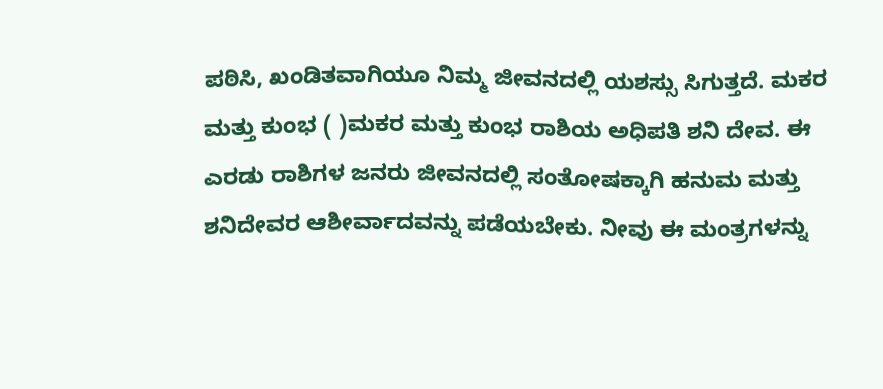ಪಠಿಸಿ, ಖಂಡಿತವಾಗಿಯೂ ನಿಮ್ಮ ಜೀವನದಲ್ಲಿ ಯಶಸ್ಸು ಸಿಗುತ್ತದೆ. ಮಕರ ಮತ್ತು ಕುಂಭ ( )ಮಕರ ಮತ್ತು ಕುಂಭ ರಾಶಿಯ ಅಧಿಪತಿ ಶನಿ ದೇವ. ಈ ಎರಡು ರಾಶಿಗಳ ಜನರು ಜೀವನದಲ್ಲಿ ಸಂತೋಷಕ್ಕಾಗಿ ಹನುಮ ಮತ್ತು ಶನಿದೇವರ ಆಶೀರ್ವಾದವನ್ನು ಪಡೆಯಬೇಕು. ನೀವು ಈ ಮಂತ್ರಗಳನ್ನು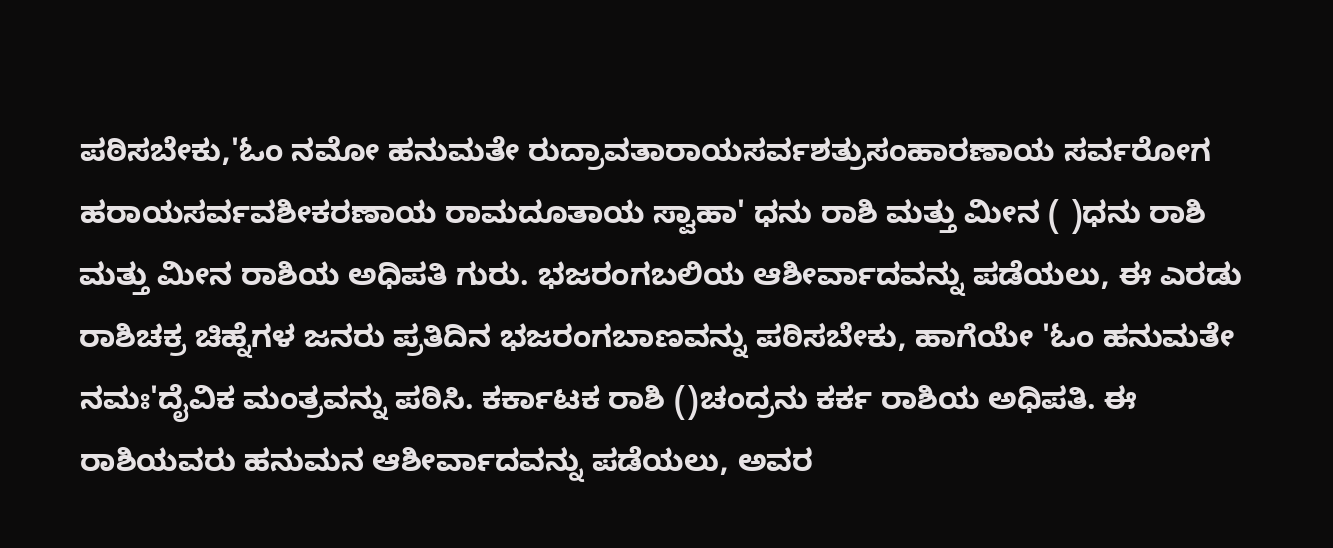ಪಠಿಸಬೇಕು,'ಓಂ ನಮೋ ಹನುಮತೇ ರುದ್ರಾವತಾರಾಯಸರ್ವಶತ್ರುಸಂಹಾರಣಾಯ ಸರ್ವರೋಗ ಹರಾಯಸರ್ವವಶೀಕರಣಾಯ ರಾಮದೂತಾಯ ಸ್ವಾಹಾ' ಧನು ರಾಶಿ ಮತ್ತು ಮೀನ ( )ಧನು ರಾಶಿ ಮತ್ತು ಮೀನ ರಾಶಿಯ ಅಧಿಪತಿ ಗುರು. ಭಜರಂಗಬಲಿಯ ಆಶೀರ್ವಾದವನ್ನು ಪಡೆಯಲು, ಈ ಎರಡು ರಾಶಿಚಕ್ರ ಚಿಹ್ನೆಗಳ ಜನರು ಪ್ರತಿದಿನ ಭಜರಂಗಬಾಣವನ್ನು ಪಠಿಸಬೇಕು, ಹಾಗೆಯೇ 'ಓಂ ಹನುಮತೇ ನಮಃ'ದೈವಿಕ ಮಂತ್ರವನ್ನು ಪಠಿಸಿ. ಕರ್ಕಾಟಕ ರಾಶಿ ()ಚಂದ್ರನು ಕರ್ಕ ರಾಶಿಯ ಅಧಿಪತಿ. ಈ ರಾಶಿಯವರು ಹನುಮನ ಆಶೀರ್ವಾದವನ್ನು ಪಡೆಯಲು, ಅವರ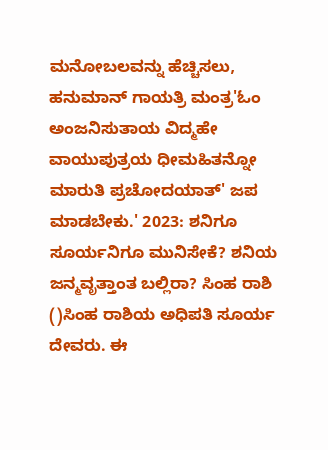ಮನೋಬಲವನ್ನು ಹೆಚ್ಚಿಸಲು, ಹನುಮಾನ್ ಗಾಯತ್ರಿ ಮಂತ್ರ'ಓಂ ಅಂಜನಿಸುತಾಯ ವಿದ್ಮಹೇ ವಾಯುಪುತ್ರಯ ಧೀಮಹಿತನ್ನೋ ಮಾರುತಿ ಪ್ರಚೋದಯಾತ್' ಜಪ ಮಾಡಬೇಕು.' 2023: ಶನಿಗೂ ಸೂರ್ಯನಿಗೂ ಮುನಿಸೇಕೆ? ಶನಿಯ ಜನ್ಮವೃತ್ತಾಂತ ಬಲ್ಲಿರಾ? ಸಿಂಹ ರಾಶಿ ()ಸಿಂಹ ರಾಶಿಯ ಅಧಿಪತಿ ಸೂರ್ಯ ದೇವರು. ಈ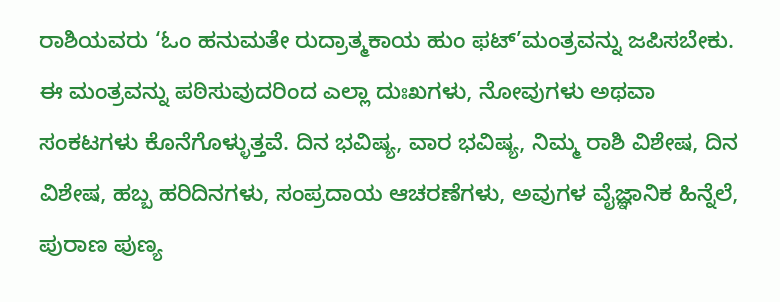ರಾಶಿಯವರು ‘ಓಂ ಹನುಮತೇ ರುದ್ರಾತ್ಮಕಾಯ ಹುಂ ಫಟ್’ಮಂತ್ರವನ್ನು ಜಪಿಸಬೇಕು. ಈ ಮಂತ್ರವನ್ನು ಪಠಿಸುವುದರಿಂದ ಎಲ್ಲಾ ದುಃಖಗಳು, ನೋವುಗಳು ಅಥವಾ ಸಂಕಟಗಳು ಕೊನೆಗೊಳ್ಳುತ್ತವೆ. ದಿನ ಭವಿಷ್ಯ, ವಾರ ಭವಿಷ್ಯ, ನಿಮ್ಮ ರಾಶಿ ವಿಶೇಷ, ದಿನ ವಿಶೇಷ, ಹಬ್ಬ ಹರಿದಿನಗಳು, ಸಂಪ್ರದಾಯ ಆಚರಣೆಗಳು, ಅವುಗಳ ವೈಜ್ಞಾನಿಕ ಹಿನ್ನೆಲೆ, ಪುರಾಣ ಪುಣ್ಯ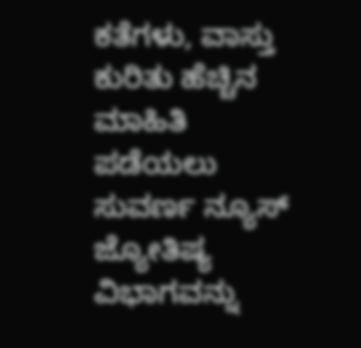ಕತೆಗಳು, ವಾಸ್ತು ಕುರಿತು ಹೆಚ್ಚಿನ ಮಾಹಿತಿ ಪಡೆಯಲು ಸುವರ್ಣ ನ್ಯೂಸ್ ಜ್ಯೋತಿಷ್ಯ ವಿಭಾಗವನ್ನು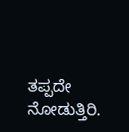ತಪ್ಪದೇ ನೋಡುತ್ತಿರಿ.